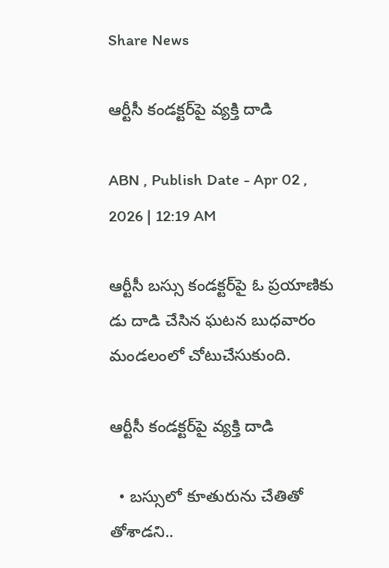Share News

ఆర్టీసీ కండక్టర్‌పై వ్యక్తి దాడి

ABN , Publish Date - Apr 02 , 2026 | 12:19 AM

ఆర్టీసీ బస్సు కండక్టర్‌పై ఓ ప్రయాణికు డు దాడి చేసిన ఘటన బుధవారం మండలంలో చోటుచేసుకుంది.

ఆర్టీసీ కండక్టర్‌పై వ్యక్తి దాడి

  • బస్సులో కూతురును చేతితో తోశాడని..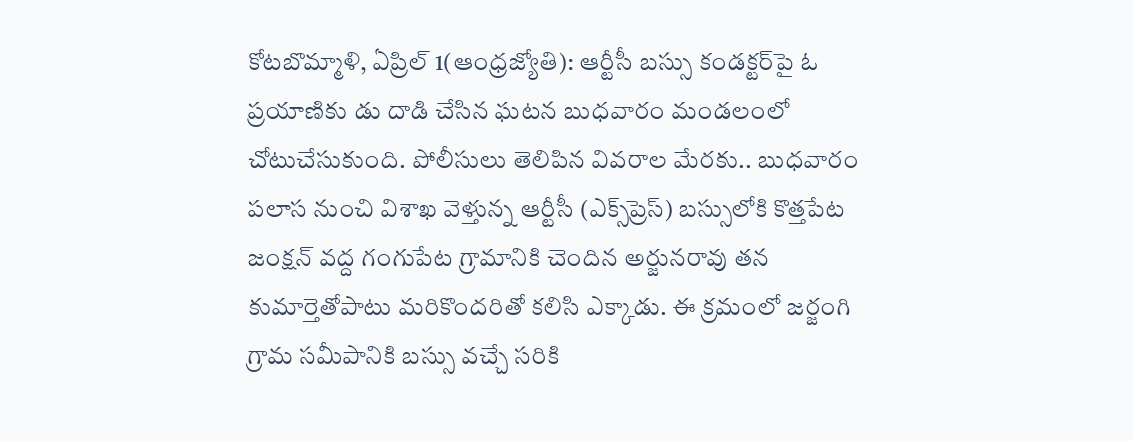కోటబొమ్మాళి, ఏప్రిల్‌ 1(ఆంధ్రజ్యోతి): ఆర్టీసీ బస్సు కండక్టర్‌పై ఓ ప్రయాణికు డు దాడి చేసిన ఘటన బుధవారం మండలంలో చోటుచేసుకుంది. పోలీసులు తెలిపిన వివరాల మేరకు.. బుధవారం పలాస నుంచి విశాఖ వెళ్తున్న ఆర్టీసీ (ఎక్స్‌ప్రెస్‌) బస్సులోకి కొత్తపేట జంక్షన్‌ వద్ద గంగుపేట గ్రామానికి చెందిన అర్జునరావు తన కుమార్తెతోపాటు మరికొందరితో కలిసి ఎక్కాడు. ఈ క్రమంలో జర్జంగి గ్రామ సమీపానికి బస్సు వచ్చే సరికి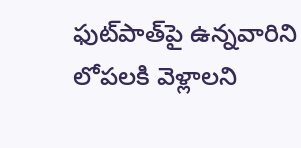ఫుట్‌పాత్‌పై ఉన్నవారిని లోపలకి వెళ్లాలని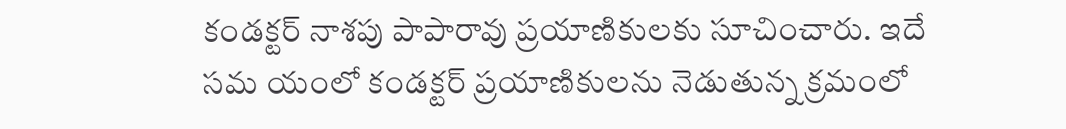కండక్టర్‌ నాశపు పాపారావు ప్రయాణికులకు సూచించారు. ఇదే సమ యంలో కండక్టర్‌ ప్రయాణికులను నెడుతున్న క్రమంలో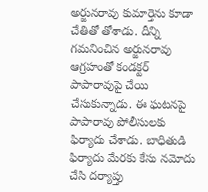అర్జునరావు కుమార్తెను కూడా చేతితో తోశాడు. దీన్ని గమనించిన అర్జునరావు ఆగ్రహంతో కండక్టర్‌ పాపారావుపై చేయి చేసుకున్నాడు. ఈ ఘటనపై పాపారావు పోలీసులకు ఫిర్యాదు చేశాడు. బాధితుడి ఫిర్యాదు మేరకు కేసు నమోదు చేసి దర్యాప్తు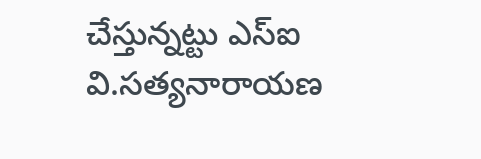చేస్తున్నట్టు ఎస్‌ఐ వి.సత్యనారాయణ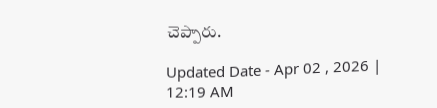చెప్పారు.

Updated Date - Apr 02 , 2026 | 12:19 AM